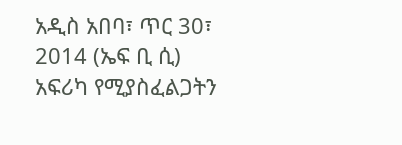አዲስ አበባ፣ ጥር 30፣ 2014 (ኤፍ ቢ ሲ) አፍሪካ የሚያስፈልጋትን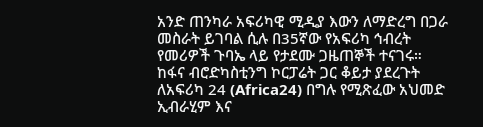አንድ ጠንካራ አፍሪካዊ ሚዲያ እውን ለማድረግ በጋራ መስራት ይገባል ሲሉ በ35ኛው የአፍሪካ ኅብረት የመሪዎች ጉባኤ ላይ የታደሙ ጋዜጠኞች ተናገሩ።
ከፋና ብሮድካስቲንግ ኮርፓሬት ጋር ቆይታ ያደረጉት ለአፍሪካ 24 (Africa24) በግሉ የሚጽፈው አህመድ ኢብራሂም እና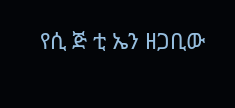የሲ ጅ ቲ ኤን ዘጋቢው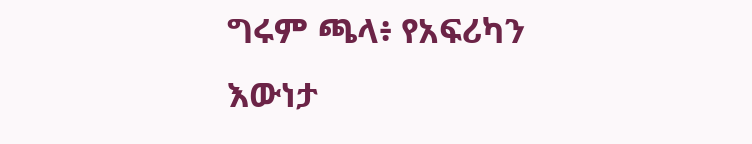ግሩም ጫላ፥ የአፍሪካን እውነታ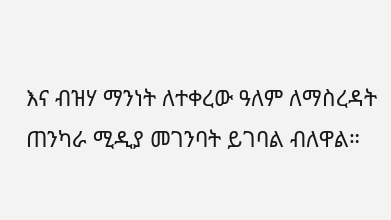እና ብዝሃ ማንነት ለተቀረው ዓለም ለማስረዳት ጠንካራ ሚዲያ መገንባት ይገባል ብለዋል።